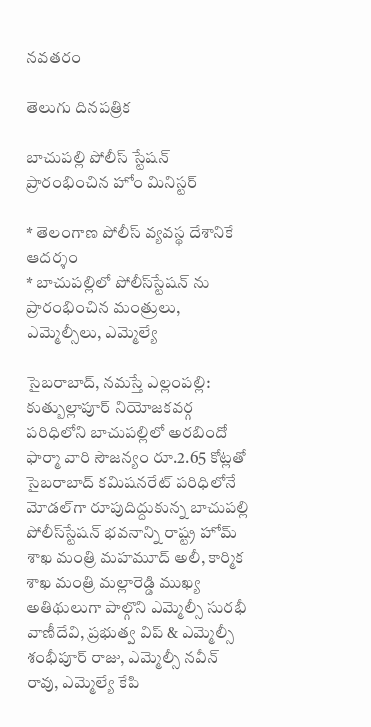నవతరం

తెలుగు దినపత్రిక

బాచుపల్లి పోలీస్ స్టేషన్ ప్రారంభించిన హోం మినిస్టర్

* తెలంగాణ పోలీస్ వ్యవస్థ దేశానికే ఆదర్శం
* బాచుపల్లిలో పోలీస్‌స్టేషన్‌ ను ప్రారంభించిన మంత్రులు, ఎమ్మెల్సీలు, ఎమ్మెల్యే

సైబరాబాద్, నమస్తే ఎల్లంపల్లి: కుత్బుల్లాపూర్ నియోజకవర్గ పరిధిలోని బాచుపల్లిలో అరబిందో ఫార్మా వారి సౌజన్యం రూ.2.65 కోట్లతో సైబరాబాద్‌ కమిషనరేట్‌ పరిధిలోనే మోడల్‌గా రూపుదిద్దుకున్న బాచుపల్లి పోలీస్‌స్టేషన్‌ భవనాన్ని రాష్ట్ర హోమ్ శాఖ మంత్రి మహమూద్ అలీ, కార్మిక శాఖ మంత్రి మల్లారెడ్డి ముఖ్య అతిథులుగా పాల్గొని ఎమ్మెల్సీ సురభీ వాణీదేవి, ప్రభుత్వ విప్ & ఎమ్మెల్సీ శంభీపూర్ రాజు, ఎమ్మెల్సీ నవీన్ రావు, ఎమ్మెల్యే కేపి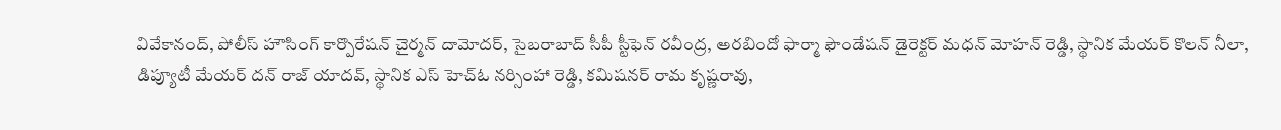వివేకానంద్, పోలీస్ హౌసింగ్ కార్పొరేషన్ చైర్మన్ దామోదర్, సైబరాబాద్ సీపీ స్టీఫెన్ రవీంద్ర, అరబిందో ఫార్మా ఫౌండేషన్ డైరెక్టర్ మధన్ మోహన్ రెడ్డి, స్థానిక మేయర్ కొలన్ నీలా, డిప్యూటీ మేయర్ దన్ రాజ్ యాదవ్, స్థానిక ఎస్ హెచ్ఓ నర్సింహా రెడ్డి, కమిషనర్ రామ కృష్ణరావు,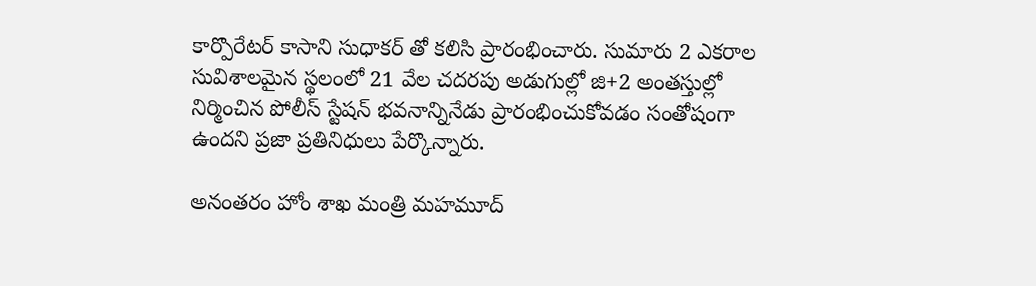కార్పొరేటర్ కాసాని సుధాకర్ తో కలిసి ప్రారంభించారు. సుమారు 2 ఎకరాల సువిశాలమైన స్థలంలో 21 వేల చదరపు అడుగుల్లో జి+2 అంతస్తుల్లో నిర్మించిన పోలీస్‌ స్టేషన్‌ భవనాన్నినేడు ప్రారంభించుకోవడం సంతోషంగా ఉందని ప్రజా ప్రతినిధులు పేర్కొన్నారు.

అనంతరం హోం శాఖ మంత్రి మహమూద్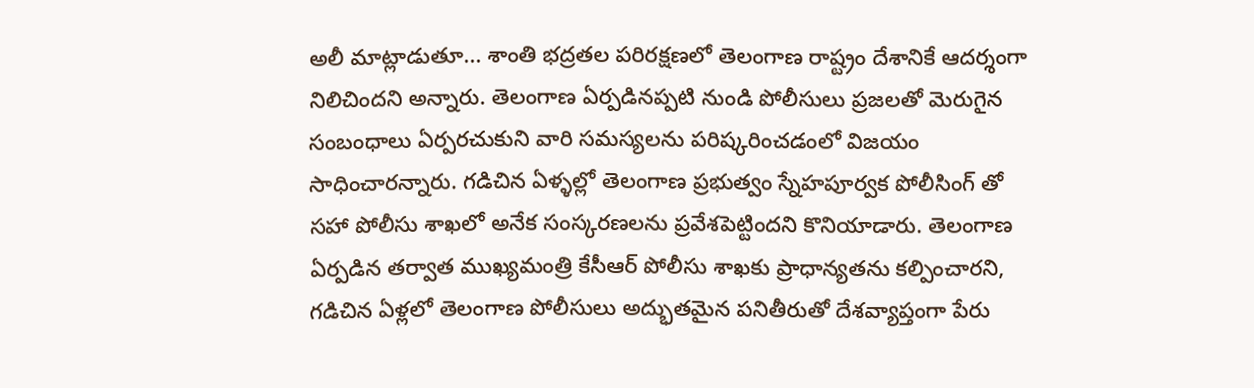అలీ మాట్లాడుతూ... శాంతి భద్రతల పరిరక్షణలో తెలంగాణ రాష్ట్రం దేశానికే ఆదర్శంగా నిలిచిందని అన్నారు. తెలంగాణ ఏర్పడినప్పటి నుండి పోలీసులు ప్రజలతో మెరుగైన సంబంధాలు ఏర్పరచుకుని వారి సమస్యలను పరిష్కరించడంలో విజయం సాధించారన్నారు. గడిచిన ఏళ్ళల్లో తెలంగాణ ప్రభుత్వం స్నేహపూర్వక పోలీసింగ్ తో సహా పోలీసు శాఖలో అనేక సంస్కరణలను ప్రవేశపెట్టిందని కొనియాడారు. తెలంగాణ ఏర్పడిన తర్వాత ముఖ్యమంత్రి కేసీఆర్ పోలీసు శాఖకు ప్రాధాన్యతను కల్పించారని, గడిచిన ఏళ్లలో తెలంగాణ పోలీసులు అద్భుతమైన పనితీరుతో దేశవ్యాప్తంగా పేరు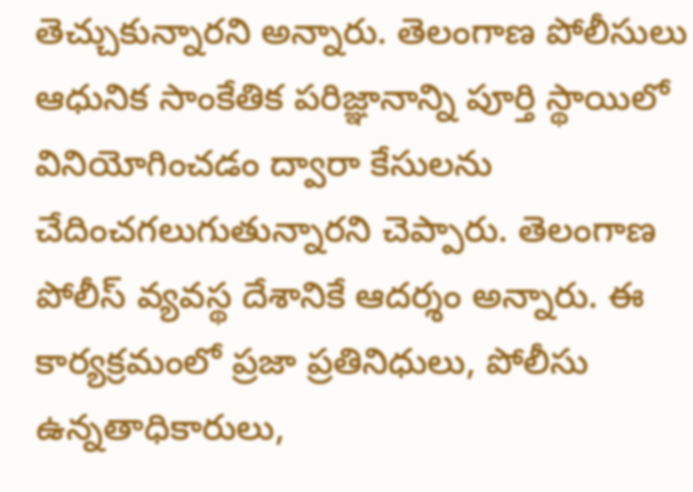తెచ్చుకున్నారని అన్నారు. తెలంగాణ పోలీసులు ఆధునిక సాంకేతిక పరిజ్ఞానాన్ని పూర్తి స్థాయిలో వినియోగించడం ద్వారా కేసులను  చేదించగలుగుతున్నారని చెప్పారు. తెలంగాణ పోలీస్ వ్యవస్థ దేశానికే ఆదర్శం అన్నారు. ఈ కార్యక్రమంలో ప్రజా ప్రతినిధులు, పోలీసు ఉన్నతాధికారులు,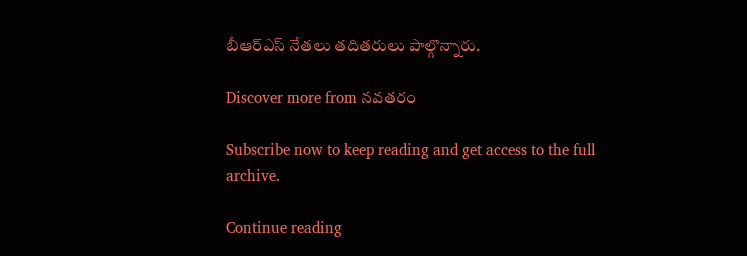బీఆర్ఎస్ నేతలు తదితరులు పాల్గొన్నారు.

Discover more from నవతరం

Subscribe now to keep reading and get access to the full archive.

Continue reading